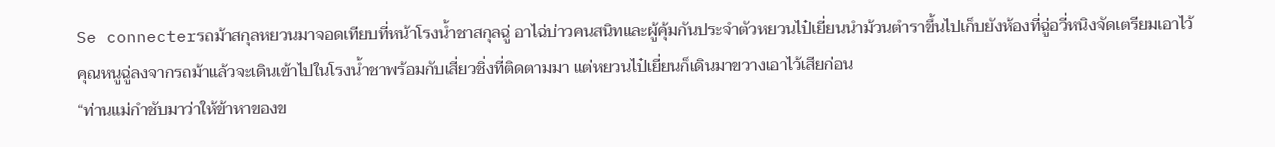Se connecterรถม้าสกุลหยวนมาจอดเทียบที่หน้าโรงน้ำชาสกุลฉู่ อาไฉ่บ่าวคนสนิทและผู้คุ้มกันประจำตัวหยวนไป๋เยี่ยนนำม้วนตำราขึ้นไปเก็บยังห้องที่ฉู่อวี่หนิงจัดเตรียมเอาไว้
คุณหนูฉู่ลงจากรถม้าแล้วจะเดินเข้าไปในโรงน้ำชาพร้อมกับเสี่ยวชิ่งที่ติดตามมา แต่หยวนไป๋เยี่ยนก็เดินมาขวางเอาไว้เสียก่อน
“ท่านแม่กำชับมาว่าให้ข้าหาของข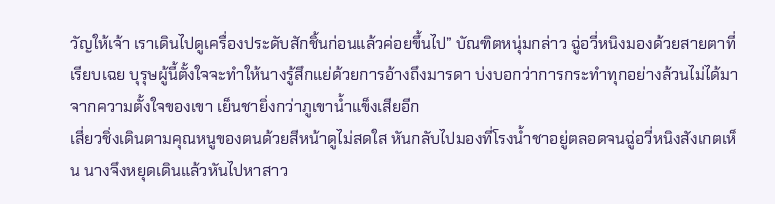วัญให้เจ้า เราเดินไปดูเครื่องประดับสักชิ้นก่อนแล้วค่อยขึ้นไป” บัณฑิตหนุ่มกล่าว ฉู่อวี่หนิงมองด้วยสายตาที่เรียบเฉย บุรุษผู้นี้ตั้งใจจะทำให้นางรู้สึกแย่ด้วยการอ้างถึงมารดา บ่งบอกว่าการกระทำทุกอย่างล้วนไม่ได้มาจากความตั้งใจของเขา เย็นชายิ่งกว่าภูเขาน้ำแข็งเสียอีก
เสี่ยวชิ่งเดินตามคุณหนูของตนด้วยสีหน้าดูไม่สดใส หันกลับไปมองที่โรงน้ำชาอยู่ตลอดจนฉู่อวี่หนิงสังเกตเห็น นางจึงหยุดเดินแล้วหันไปหาสาว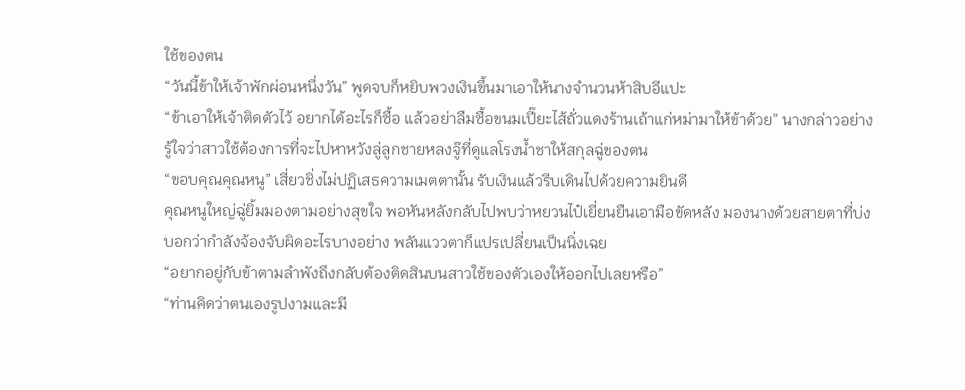ใช้ของตน
“วันนี้ข้าให้เจ้าพักผ่อนหนึ่งวัน” พูดจบก็หยิบพวงเงินขึ้นมาเอาให้นางจำนวนห้าสิบอีแปะ
“ข้าเอาให้เจ้าติดตัวไว้ อยากได้อะไรก็ซื้อ แล้วอย่าลืมซื้อขนมเปี๊ยะไส้ถั่วแดงร้านเถ้าแก่หม่ามาให้ข้าด้วย” นางกล่าวอย่างรู้ใจว่าสาวใช้ต้องการที่จะไปหาหวังลู่ลูกชายหลงจู๊ที่ดูแลโรงน้ำชาให้สกุลฉู่ของตน
“ขอบคุณคุณหนู” เสี่ยวชิ่งไม่ปฏิเสธความเมตตานั้น รับเงินแล้วรีบเดินไปด้วยความยินดี
คุณหนูใหญ่ฉู่ยิ้มมองตามอย่างสุขใจ พอหันหลังกลับไปพบว่าหยวนไป๋เยี่ยนยืนเอามือขัดหลัง มองนางด้วยสายตาที่บ่งบอกว่ากำลังจ้องจับผิดอะไรบางอย่าง พลันแววตาก็แปรเปลี่ยนเป็นนิ่งเฉย
“อยากอยู่กับข้าตามลำพังถึงกลับต้องติดสินบนสาวใช้ของตัวเองให้ออกไปเลยหรือ”
“ท่านคิดว่าตนเองรูปงามและมี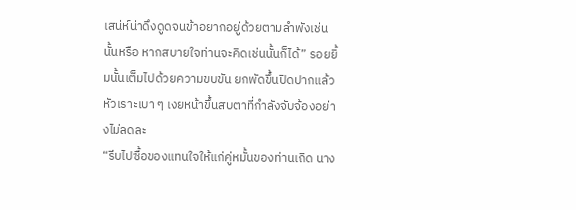เสน่ห์น่าดึงดูดจนข้าอยากอยู่ด้วยตามลำพังเช่นนั้นหรือ หากสบายใจท่านจะคิดเช่นนั้นก็ได้” รอยยิ้มนั้นเต็มไปด้วยความขบขัน ยกพัดขึ้นปิดปากแล้วหัวเราะเบา ๆ เงยหน้าขึ้นสบตาที่กำลังจับจ้องอย่างไม่ลดละ
“รีบไปซื้อของแทนใจให้แก่คู่หมั้นของท่านเถิด นาง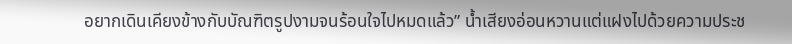อยากเดินเคียงข้างกับบัณฑิตรูปงามจนร้อนใจไปหมดแล้ว” น้ำเสียงอ่อนหวานแต่แฝงไปด้วยความประช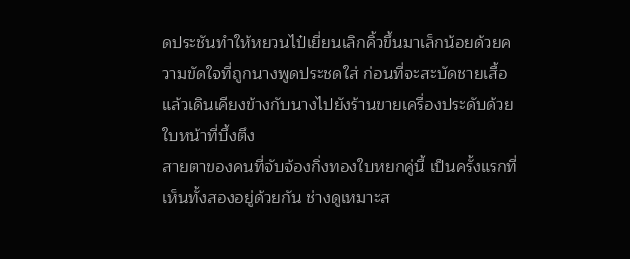ดประชันทำให้หยวนไป๋เยี่ยนเลิกคิ้วขึ้นมาเล็กน้อยด้วยความขัดใจที่ถูกนางพูดประชดใส่ ก่อนที่จะสะบัดชายเสื้อแล้วเดินเคียงข้างกับนางไปยังร้านขายเครื่องประดับด้วยใบหน้าที่บึ้งตึง
สายตาของคนที่จับจ้องกิ่งทองใบหยกคู่นี้ เป็นครั้งแรกที่เห็นทั้งสองอยู่ด้วยกัน ช่างดูเหมาะส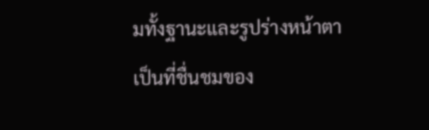มทั้งฐานะและรูปร่างหน้าตาเป็นที่ชื่นชมของ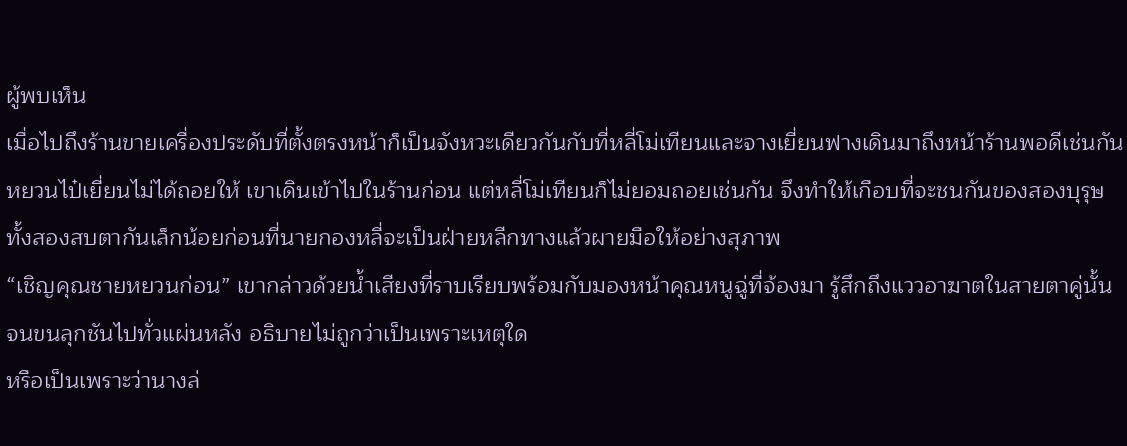ผู้พบเห็น
เมื่อไปถึงร้านขายเครื่องประดับที่ตั้งตรงหน้าก็เป็นจังหวะเดียวกันกับที่หลี่โม่เทียนและจางเยี่ยนฟางเดินมาถึงหน้าร้านพอดีเช่นกัน หยวนไป๋เยี่ยนไม่ได้ถอยให้ เขาเดินเข้าไปในร้านก่อน แต่หลี่โม่เทียนก็ไม่ยอมถอยเช่นกัน จึงทำให้เกือบที่จะชนกันของสองบุรุษ
ทั้งสองสบตากันเล็กน้อยก่อนที่นายกองหลี่จะเป็นฝ่ายหลีกทางแล้วผายมือให้อย่างสุภาพ
“เชิญคุณชายหยวนก่อน” เขากล่าวด้วยน้ำเสียงที่ราบเรียบพร้อมกับมองหน้าคุณหนูฉู่ที่จ้องมา รู้สึกถึงแววอาฆาตในสายตาคู่นั้นจนขนลุกชันไปทั่วแผ่นหลัง อธิบายไม่ถูกว่าเป็นเพราะเหตุใด
หรือเป็นเพราะว่านางล่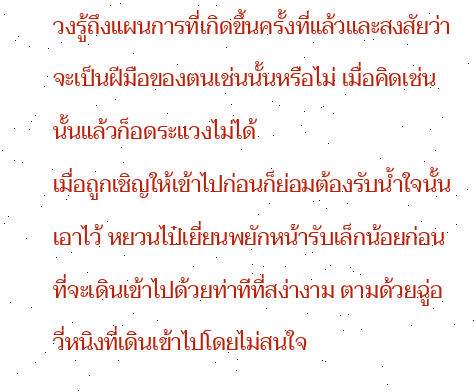วงรู้ถึงแผนการที่เกิดขึ้นครั้งที่แล้วและสงสัยว่าจะเป็นฝีมือของตนเช่นนั้นหรือไม่ เมื่อคิดเช่นนั้นแล้วก็อดระแวงไม่ได้
เมื่อถูกเชิญให้เข้าไปก่อนก็ย่อมต้องรับน้ำใจนั้นเอาไว้ หยวนไป๋เยี่ยนพยักหน้ารับเล็กน้อยก่อนที่จะเดินเข้าไปด้วยท่าทีที่สง่างาม ตามด้วยฉู่อวี่หนิงที่เดินเข้าไปโดยไม่สนใจ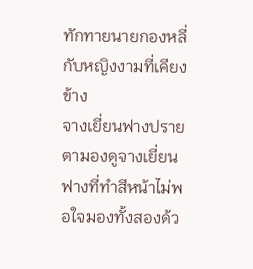ทักทายนายกองหลี่กับหญิงงามที่เคียงข้าง
จางเยี่ยนฟางปรายตามองดูจางเยี่ยนฟางที่ทำสีหน้าไม่พอใจมองทั้งสองด้ว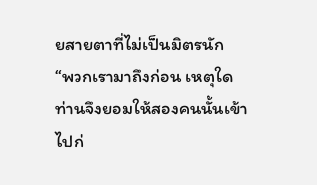ยสายตาที่ไม่เป็นมิตรนัก
“พวกเรามาถึงก่อน เหตุใดท่านจึงยอมให้สองคนนั้นเข้าไปก่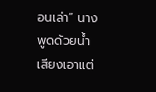อนเล่า” นางพูดด้วยน้ำเสียงเอาแต่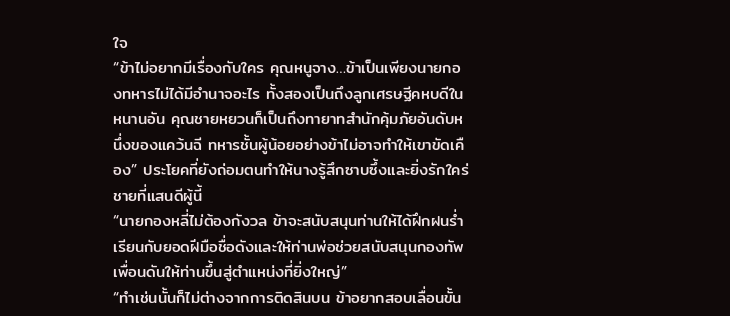ใจ
“ข้าไม่อยากมีเรื่องกับใคร คุณหนูจาง…ข้าเป็นเพียงนายกองทหารไม่ได้มีอำนาจอะไร ทั้งสองเป็นถึงลูกเศรษฐีคหบดีในหนานอัน คุณชายหยวนก็เป็นถึงทายาทสำนักคุ้มภัยอันดับหนึ่งของแคว้นฉี ทหารชั้นผู้น้อยอย่างข้าไม่อาจทำให้เขาขัดเคือง” ประโยคที่ยังถ่อมตนทำให้นางรู้สึกซาบซึ้งและยิ่งรักใคร่ชายที่แสนดีผู้นี้
“นายกองหลี่ไม่ต้องกังวล ข้าจะสนับสนุนท่านให้ได้ฝึกฝนร่ำเรียนกับยอดฝีมือชื่อดังและให้ท่านพ่อช่วยสนับสนุนกองทัพเพื่อนดันให้ท่านขึ้นสู่ตำแหน่งที่ยิ่งใหญ่”
“ทำเช่นนั้นก็ไม่ต่างจากการติดสินบน ข้าอยากสอบเลื่อนขั้น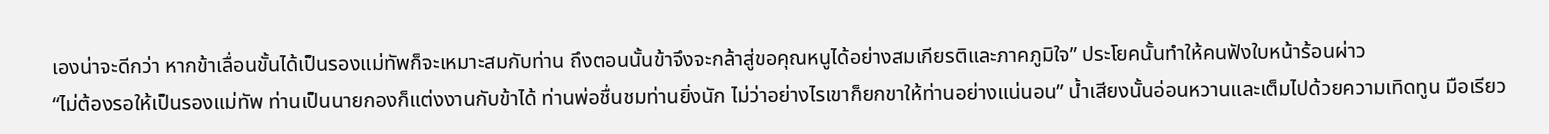เองน่าจะดีกว่า หากข้าเลื่อนขั้นได้เป็นรองแม่ทัพก็จะเหมาะสมกับท่าน ถึงตอนนั้นข้าจึงจะกล้าสู่ขอคุณหนูได้อย่างสมเกียรติและภาคภูมิใจ” ประโยคนั้นทำให้คนฟังใบหน้าร้อนผ่าว
“ไม่ต้องรอให้เป็นรองแม่ทัพ ท่านเป็นนายกองก็แต่งงานกับข้าได้ ท่านพ่อชื่นชมท่านยิ่งนัก ไม่ว่าอย่างไรเขาก็ยกขาให้ท่านอย่างแน่นอน” น้ำเสียงนั้นอ่อนหวานและเต็มไปด้วยความเทิดทูน มือเรียว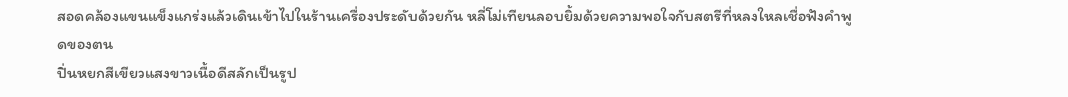สอดคล้องแขนแข็งแกร่งแล้วเดินเข้าไปในร้านเครื่องประดับด้วยกัน หลี่โม่เทียนลอบยิ้มด้วยความพอใจกับสตรีที่หลงใหลเชื่อฟังคำพูดของตน
ปิ่นหยกสีเขียวแสงขาวเนื้อดีสลักเป็นรูป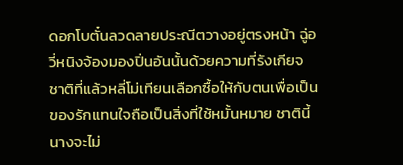ดอกโบตั๋นลวดลายประณีตวางอยู่ตรงหน้า ฉู่อวี่หนิงจ้องมองปิ่นอันนั้นด้วยความที่รังเกียจ ชาติที่แล้วหลี่โม่เทียนเลือกซื้อให้กับตนเพื่อเป็นของรักแทนใจถือเป็นสิ่งที่ใช้หมั้นหมาย ชาตินี้นางจะไม่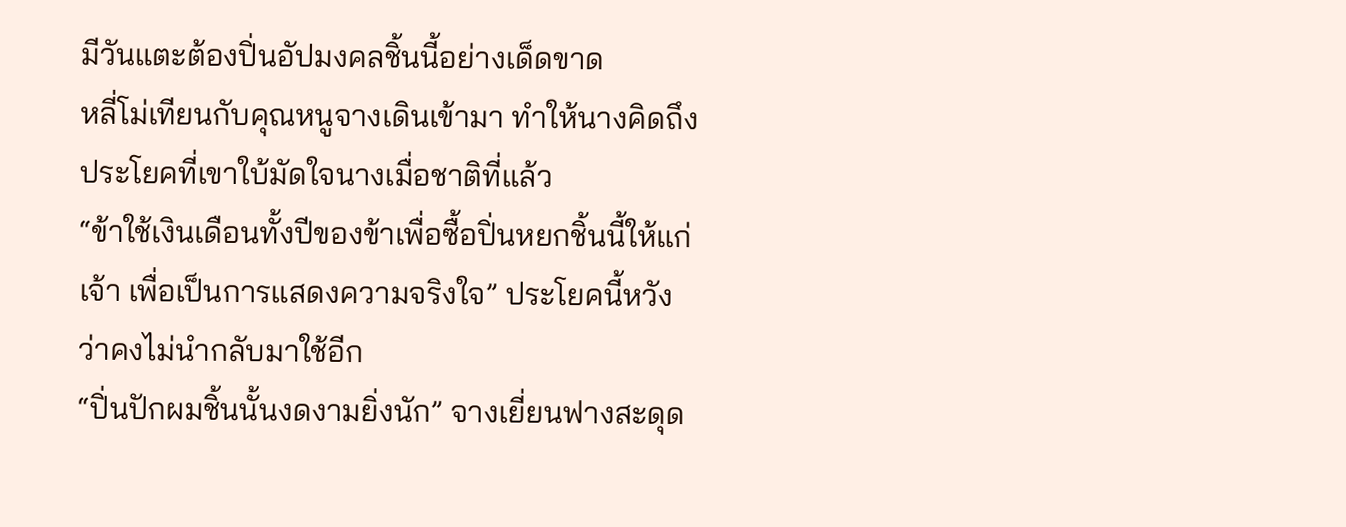มีวันแตะต้องปิ่นอัปมงคลชิ้นนี้อย่างเด็ดขาด
หลี่โม่เทียนกับคุณหนูจางเดินเข้ามา ทำให้นางคิดถึงประโยคที่เขาใบ้มัดใจนางเมื่อชาติที่แล้ว
“ข้าใช้เงินเดือนทั้งปีของข้าเพื่อซื้อปิ่นหยกชิ้นนี้ให้แก่เจ้า เพื่อเป็นการแสดงความจริงใจ” ประโยคนี้หวังว่าคงไม่นำกลับมาใช้อีก
“ปิ่นปักผมชิ้นนั้นงดงามยิ่งนัก” จางเยี่ยนฟางสะดุด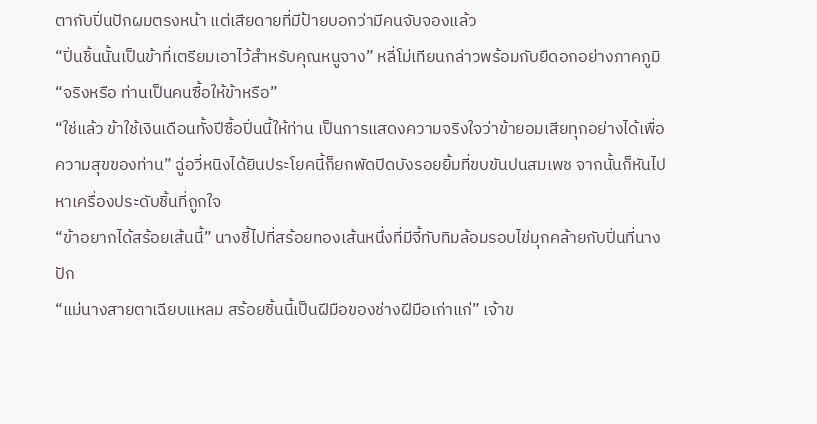ตากับปิ่นปักผมตรงหน้า แต่เสียดายที่มีป้ายบอกว่ามีคนจับจองแล้ว
“ปิ่นชิ้นนั้นเป็นข้าที่เตรียมเอาไว้สำหรับคุณหนูจาง” หลี่โม่เทียนกล่าวพร้อมกับยืดอกอย่างภาคภูมิ
“จริงหรือ ท่านเป็นคนซื้อให้ข้าหรือ”
“ใช่แล้ว ข้าใช้เงินเดือนทั้งปีซื้อปิ่นนี้ให้ท่าน เป็นการแสดงความจริงใจว่าข้ายอมเสียทุกอย่างได้เพื่อความสุขของท่าน” ฉู่อวี่หนิงได้ยินประโยคนี้ก็ยกพัดปิดบังรอยยิ้มที่ขบขันปนสมเพช จากนั้นก็หันไปหาเครื่องประดับชิ้นที่ถูกใจ
“ข้าอยากได้สร้อยเส้นนี้” นางชี้ไปที่สร้อยทองเส้นหนึ่งที่มีจี้ทับทิมล้อมรอบไข่มุกคล้ายกับปิ่นที่นางปัก
“แม่นางสายตาเฉียบแหลม สร้อยชิ้นนี้เป็นฝีมือของช่างฝีมือเก่าแก่” เจ้าข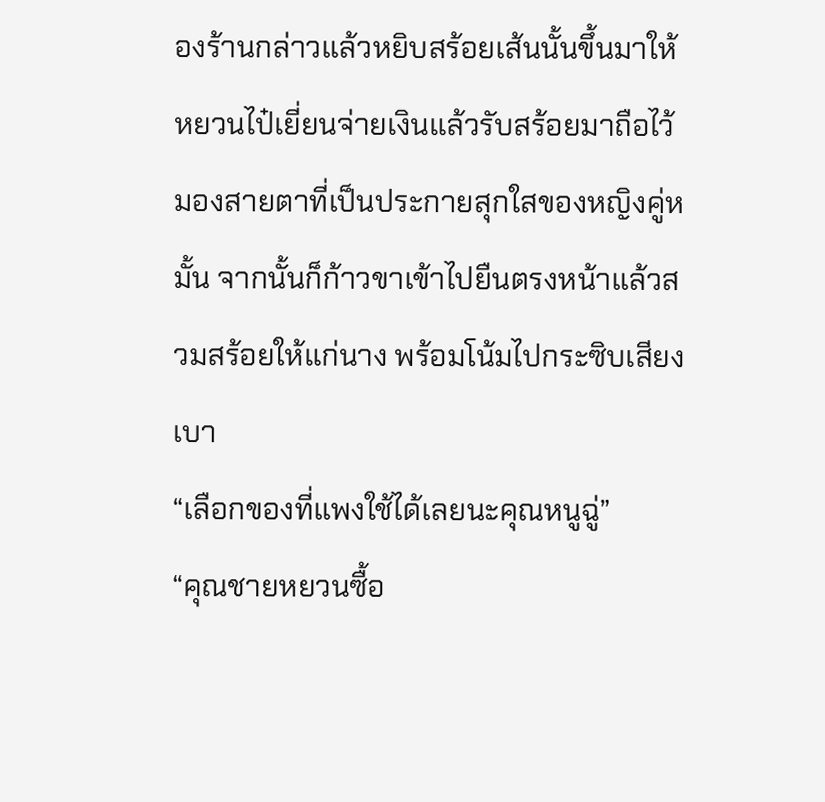องร้านกล่าวแล้วหยิบสร้อยเส้นนั้นขึ้นมาให้
หยวนไป๋เยี่ยนจ่ายเงินแล้วรับสร้อยมาถือไว้ มองสายตาที่เป็นประกายสุกใสของหญิงคู่หมั้น จากนั้นก็ก้าวขาเข้าไปยืนตรงหน้าแล้วสวมสร้อยให้แก่นาง พร้อมโน้มไปกระซิบเสียงเบา
“เลือกของที่แพงใช้ได้เลยนะคุณหนูฉู่”
“คุณชายหยวนซื้อ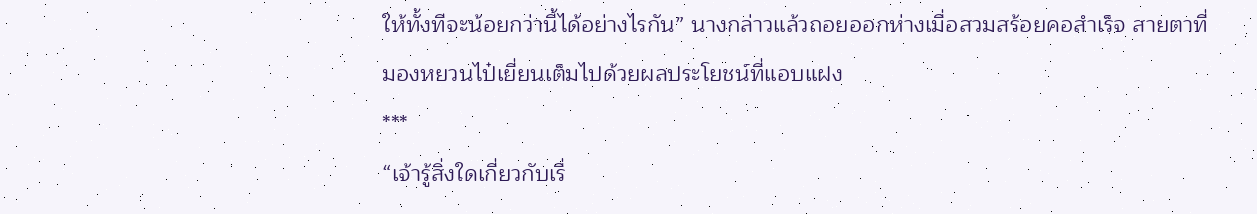ให้ทั้งทีจะน้อยกว่านี้ได้อย่างไรกัน” นางกล่าวแล้วถอยออกห่างเมื่อสวมสร้อยคอสำเร็จ สายตาที่มองหยวนไป๋เยี่ยนเต็มไปด้วยผลประโยชน์ที่แอบแฝง
***
“เจ้ารู้สิ่งใดเกี่ยวกับเรื่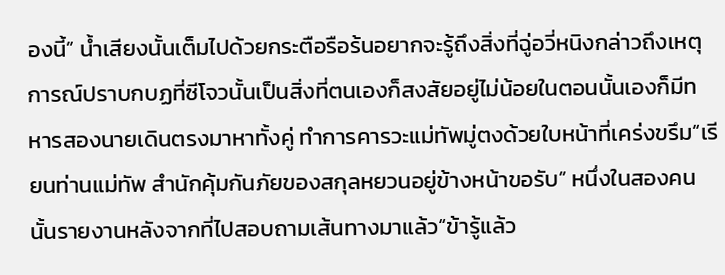องนี้” น้ำเสียงนั้นเต็มไปด้วยกระตือรือร้นอยากจะรู้ถึงสิ่งที่ฉู่อวี่หนิงกล่าวถึงเหตุการณ์ปราบกบฏที่ซีโจวนั้นเป็นสิ่งที่ตนเองก็สงสัยอยู่ไม่น้อยในตอนนั้นเองก็มีทหารสองนายเดินตรงมาหาทั้งคู่ ทำการคารวะแม่ทัพมู่ตงด้วยใบหน้าที่เคร่งขรึม“เรียนท่านแม่ทัพ สำนักคุ้มกันภัยของสกุลหยวนอยู่ข้างหน้าขอรับ” หนึ่งในสองคนนั้นรายงานหลังจากที่ไปสอบถามเส้นทางมาแล้ว“ข้ารู้แล้ว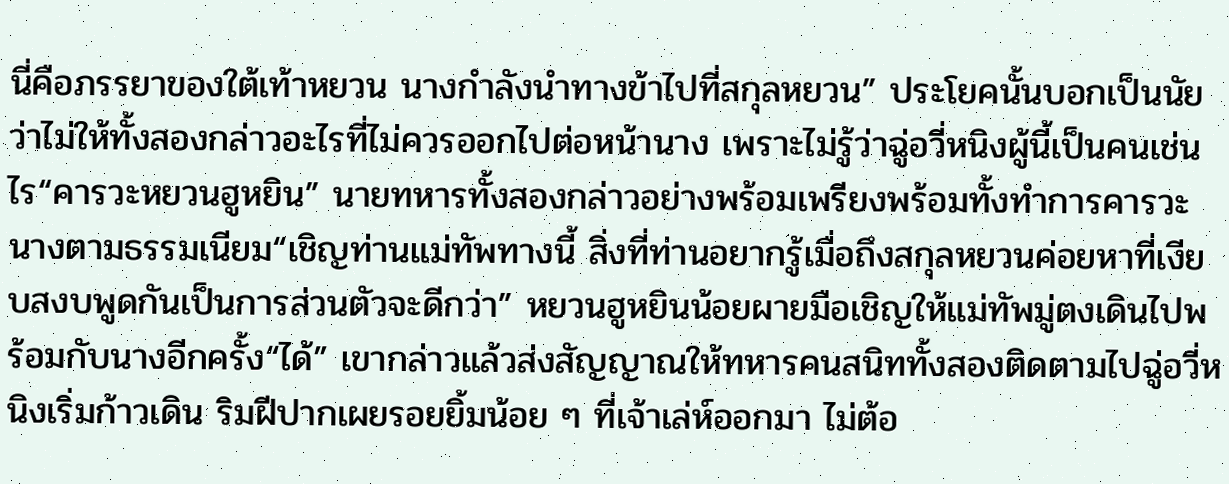นี่คือภรรยาของใต้เท้าหยวน นางกำลังนำทางข้าไปที่สกุลหยวน” ประโยคนั้นบอกเป็นนัยว่าไม่ให้ทั้งสองกล่าวอะไรที่ไม่ควรออกไปต่อหน้านาง เพราะไม่รู้ว่าฉู่อวี่หนิงผู้นี้เป็นคนเช่นไร“คารวะหยวนฮูหยิน” นายทหารทั้งสองกล่าวอย่างพร้อมเพรียงพร้อมทั้งทำการคารวะนางตามธรรมเนียม“เชิญท่านแม่ทัพทางนี้ สิ่งที่ท่านอยากรู้เมื่อถึงสกุลหยวนค่อยหาที่เงียบสงบพูดกันเป็นการส่วนตัวจะดีกว่า” หยวนฮูหยินน้อยผายมือเชิญให้แม่ทัพมู่ตงเดินไปพร้อมกับนางอีกครั้ง“ได้” เขากล่าวแล้วส่งสัญญาณให้ทหารคนสนิททั้งสองติดตามไปฉู่อวี่หนิงเริ่มก้าวเดิน ริมฝีปากเผยรอยยิ้มน้อย ๆ ที่เจ้าเล่ห์ออกมา ไม่ต้อ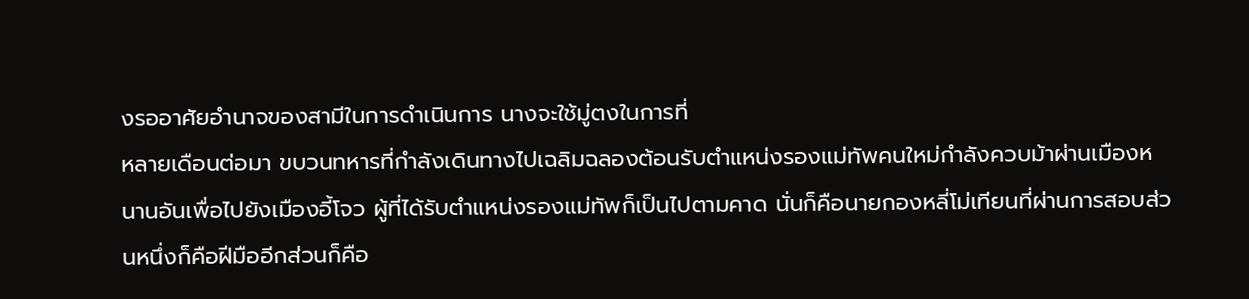งรออาศัยอำนาจของสามีในการดำเนินการ นางจะใช้มู่ตงในการที่
หลายเดือนต่อมา ขบวนทหารที่กำลังเดินทางไปเฉลิมฉลองต้อนรับตำแหน่งรองแม่ทัพคนใหม่กำลังควบม้าผ่านเมืองหนานอันเพื่อไปยังเมืองอี้โจว ผู้ที่ได้รับตำแหน่งรองแม่ทัพก็เป็นไปตามคาด นั่นก็คือนายกองหลี่โม่เทียนที่ผ่านการสอบส่วนหนึ่งก็คือฝีมืออีกส่วนก็คือ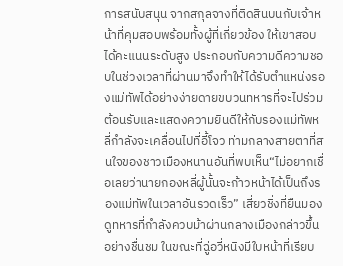การสนับสนุน จากสกุลจางที่ติดสินบนกับเจ้าหน้าที่คุมสอบพร้อมทั้งผู้ที่เกี่ยวข้อง ให้เขาสอบได้คะแนนระดับสูง ประกอบกับความดีความชอบในช่วงเวลาที่ผ่านมาจึงทำให้ได้รับตำแหน่งรองแม่ทัพได้อย่างง่ายดายขบวนทหารที่จะไปร่วมต้อนรับและแสดงความยินดีให้กับรองแม่ทัพหลี่กำลังจะเคลื่อนไปที่อี้โจว ท่ามกลางสายตาที่สนใจของชาวเมืองหนานอันที่พบเห็น“ไม่อยากเชื่อเลยว่านายกองหลี่ผู้นั้นจะก้าวหน้าได้เป็นถึงรองแม่ทัพในเวลาอันรวดเร็ว” เสี่ยวชิ่งที่ยืนมองดูทหารที่กำลังควบม้าผ่านกลางเมืองกล่าวขึ้นอย่างชื่นชม ในขณะที่ฉู่อวี่หนิงมีใบหน้าที่เรียบ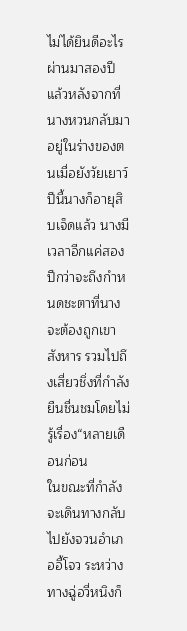ไม่ได้ยินดีอะไรผ่านมาสองปีแล้วหลังจากที่นางหวนกลับมาอยู่ในร่างของตนเมื่อยังวัยเยาว์ ปีนี้นางก็อายุสิบเจ็ดแล้ว นางมีเวลาอีกแค่สองปีกว่าจะถึงกำหนดชะตาที่นางจะต้องถูกเขาสังหาร รวมไปถึงเสี่ยวชิ่งที่กำลังยืนชื่นชมโดยไม่รู้เรื่อง“หลายเดือนก่อน
ในขณะที่กำลังจะเดินทางกลับไปยังจวนอำเภออี้โจว ระหว่างทางฉู่อวี่หนิงก็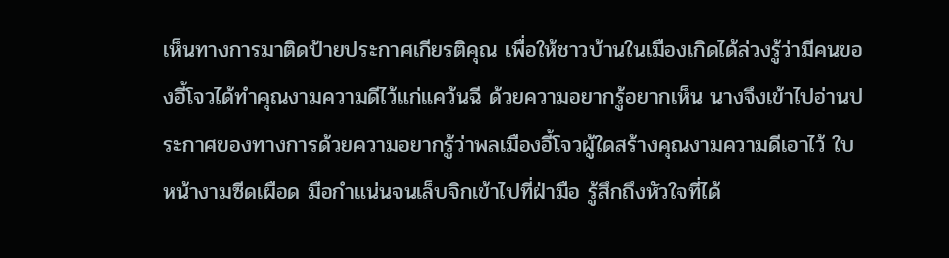เห็นทางการมาติดป้ายประกาศเกียรติคุณ เพื่อให้ชาวบ้านในเมืองเกิดได้ล่วงรู้ว่ามีคนของอี้โจวได้ทำคุณงามความดีไว้แก่แคว้นฉี ด้วยความอยากรู้อยากเห็น นางจึงเข้าไปอ่านประกาศของทางการด้วยความอยากรู้ว่าพลเมืองอี้โจวผู้ใดสร้างคุณงามความดีเอาไว้ ใบหน้างามซีดเผือด มือกำแน่นจนเล็บจิกเข้าไปที่ฝ่ามือ รู้สึกถึงหัวใจที่ได้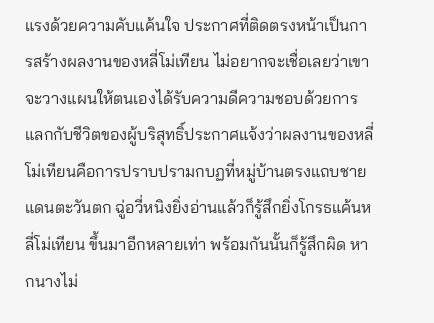แรงด้วยความคับแค้นใจ ประกาศที่ติดตรงหน้าเป็นการสร้างผลงานของหลี่โม่เทียน ไม่อยากจะเชื่อเลยว่าเขาจะวางแผนให้ตนเองได้รับความดีความชอบด้วยการแลกกับชีวิตของผู้บริสุทธิ์ประกาศแจ้งว่าผลงานของหลี่โม่เทียนคือการปราบปรามกบฏที่หมู่บ้านตรงแถบชายแดนตะวันตก ฉู่อวี่หนิงยิ่งอ่านแล้วก็รู้สึกยิ่งโกรธแค้นหลี่โม่เทียน ขึ้นมาอีกหลายเท่า พร้อมกันนั้นก็รู้สึกผิด หากนางไม่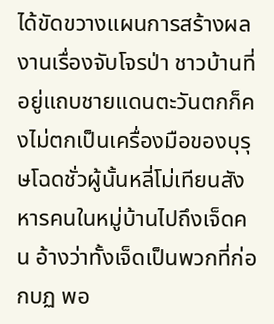ได้ขัดขวางแผนการสร้างผลงานเรื่องจับโจรป่า ชาวบ้านที่อยู่แถบชายแดนตะวันตกก็คงไม่ตกเป็นเครื่องมือของบุรุษโฉดชั่วผู้นั้นหลี่โม่เทียนสังหารคนในหมู่บ้านไปถึงเจ็ดคน อ้างว่าทั้งเจ็ดเป็นพวกที่ก่อกบฏ พอ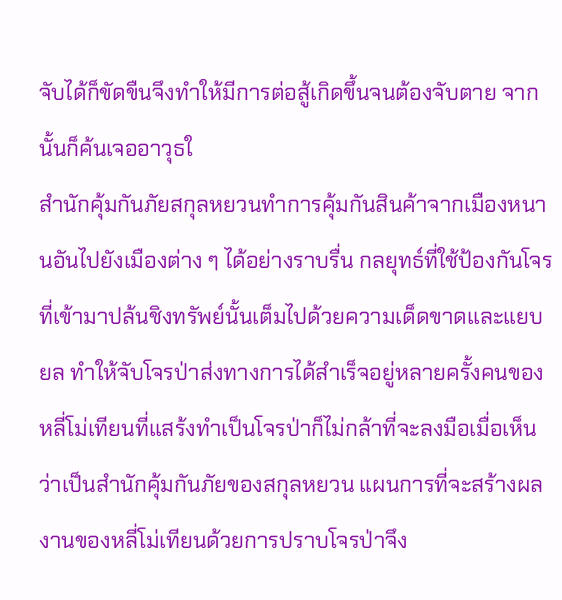จับได้ก็ขัดขืนจึงทำให้มีการต่อสู้เกิดขึ้นจนต้องจับตาย จากนั้นก็ค้นเจออาวุธใ
สำนักคุ้มกันภัยสกุลหยวนทำการคุ้มกันสินค้าจากเมืองหนานอันไปยังเมืองต่าง ๆ ได้อย่างราบรื่น กลยุทธ์ที่ใช้ป้องกันโจรที่เข้ามาปล้นชิงทรัพย์นั้นเต็มไปด้วยความเด็ดขาดและแยบยล ทำให้จับโจรป่าส่งทางการได้สำเร็จอยู่หลายครั้งคนของหลี่โม่เทียนที่แสร้งทำเป็นโจรป่าก็ไม่กล้าที่จะลงมือเมื่อเห็นว่าเป็นสำนักคุ้มกันภัยของสกุลหยวน แผนการที่จะสร้างผลงานของหลี่โม่เทียนด้วยการปราบโจรป่าจึง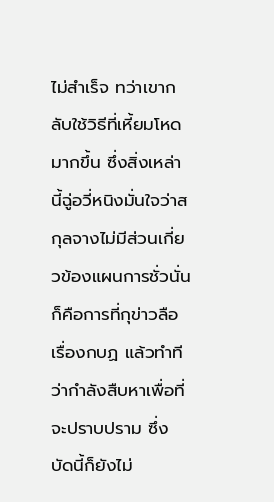ไม่สำเร็จ ทว่าเขากลับใช้วิธีที่เหี้ยมโหดมากขึ้น ซึ่งสิ่งเหล่านี้ฉู่อวี่หนิงมั่นใจว่าสกุลจางไม่มีส่วนเกี่ยวข้องแผนการชั่วนั่นก็คือการที่กุข่าวลือเรื่องกบฏ แล้วทำทีว่ากำลังสืบหาเพื่อที่จะปราบปราม ซึ่งบัดนี้ก็ยังไม่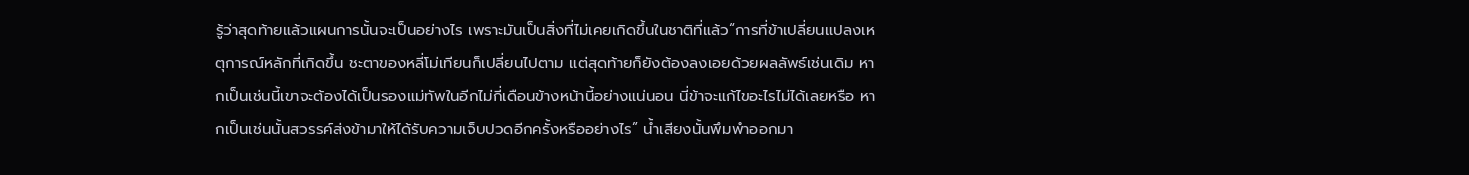รู้ว่าสุดท้ายแล้วแผนการนั้นจะเป็นอย่างไร เพราะมันเป็นสิ่งที่ไม่เคยเกิดขึ้นในชาติที่แล้ว“การที่ข้าเปลี่ยนแปลงเหตุการณ์หลักที่เกิดขึ้น ชะตาของหลี่โม่เทียนก็เปลี่ยนไปตาม แต่สุดท้ายก็ยังต้องลงเอยด้วยผลลัพธ์เช่นเดิม หากเป็นเช่นนี้เขาจะต้องได้เป็นรองแม่ทัพในอีกไม่กี่เดือนข้างหน้านี้อย่างแน่นอน นี่ข้าจะแก้ไขอะไรไม่ได้เลยหรือ หากเป็นเช่นนั้นสวรรค์ส่งข้ามาให้ได้รับความเจ็บปวดอีกครั้งหรืออย่างไร” น้ำเสียงนั้นพึมพำออกมา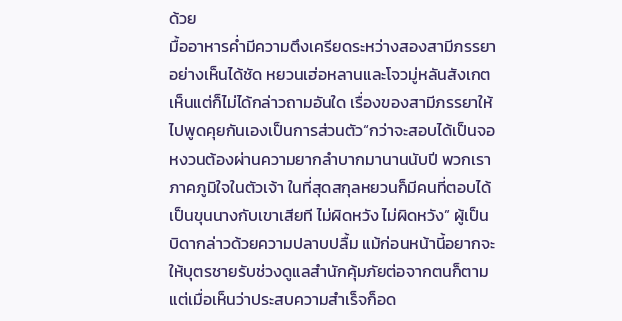ด้วย
มื้ออาหารค่ำมีความตึงเครียดระหว่างสองสามีภรรยาอย่างเห็นได้ชัด หยวนเฮ่อหลานและโจวมู่หลันสังเกตเห็นแต่ก็ไม่ได้กล่าวถามอันใด เรื่องของสามีภรรยาให้ไปพูดคุยกันเองเป็นการส่วนตัว“กว่าจะสอบได้เป็นจอหงวนต้องผ่านความยากลำบากมานานนับปี พวกเราภาคภูมิใจในตัวเจ้า ในที่สุดสกุลหยวนก็มีคนที่ตอบได้เป็นขุนนางกับเขาเสียที ไม่ผิดหวัง ไม่ผิดหวัง” ผู้เป็นบิดากล่าวด้วยความปลาบปลื้ม แม้ก่อนหน้านี้อยากจะให้บุตรชายรับช่วงดูแลสำนักคุ้มภัยต่อจากตนก็ตาม แต่เมื่อเห็นว่าประสบความสำเร็จก็อด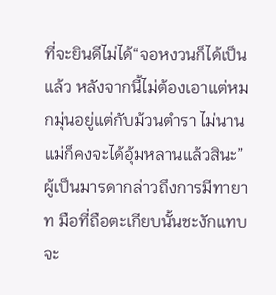ที่จะยินดีไม่ได้“จอหงวนก็ได้เป็นแล้ว หลังจากนี้ไม่ต้องเอาแต่หมกมุ่นอยู่แต่กับม้วนตำรา ไม่นานแม่ก็คงจะได้อุ้มหลานแล้วสินะ” ผู้เป็นมารดากล่าวถึงการมีทายาท มือที่ถือตะเกียบนั้นชะงักแทบจะ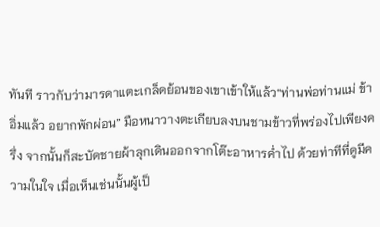ทันที ราวกับว่ามารดาแตะเกล็ดย้อนของเขาเข้าให้แล้ว“ท่านพ่อท่านแม่ ข้าอิ่มแล้ว อยากพักผ่อน” มือหนาวางตะเกียบลงบนชามข้าวที่พร่องไปเพียงครึ่ง จากนั้นก็สะบัดชายผ้าลุกเดินออกจากโต๊ะอาหารค่ำไป ด้วยท่าทีที่ดูมีความในใจ เมื่อเห็นเช่นนั้นผู้เป็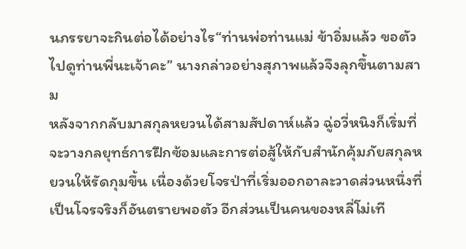นภรรยาจะกินต่อได้อย่างไร“ท่านพ่อท่านแม่ ข้าอิ่มแล้ว ขอตัวไปดูท่านพี่นะเจ้าคะ” นางกล่าวอย่างสุภาพแล้วจึงลุกขึ้นตามสาม
หลังจากกลับมาสกุลหยวนได้สามสัปดาห์แล้ว ฉู่อวี่หนิงก็เริ่มที่จะวางกลยุทธ์การฝึกซ้อมและการต่อสู้ให้กับสำนักคุ้มภัยสกุลหยวนให้รัดกุมขึ้น เนื่องด้วยโจรป่าที่เริ่มออกอาละวาดส่วนหนึ่งที่เป็นโจรจริงก็อันตรายพอตัว อีกส่วนเป็นคนของหลี่โม่เที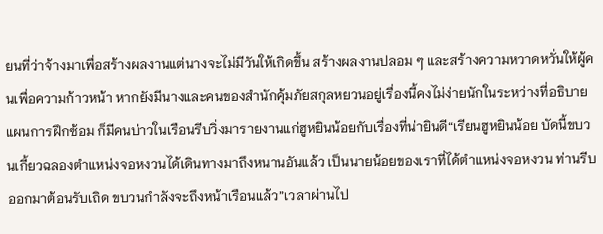ยนที่ว่าจ้างมาเพื่อสร้างผลงานแต่นางจะไม่มีวันให้เกิดขึ้น สร้างผลงานปลอม ๆ และสร้างความหวาดหวั่นให้ผู้คนเพื่อความก้าวหน้า หากยังมีนางและคนของสำนักคุ้มภัยสกุลหยวนอยู่เรื่องนี้คงไม่ง่ายนักในระหว่างที่อธิบายแผนการฝึกซ้อม ก็มีคนบ่าวในเรือนรีบวิ่งมารายงานแก่ฮูหยินน้อยกับเรื่องที่น่ายินดี“เรียนฮูหยินน้อย บัดนี้ขบวนเกี้ยวฉลองตำแหน่งจอหงวนได้เดินทางมาถึงหนานอันแล้ว เป็นนายน้อยของเราที่ได้ตำแหน่งจอหงวน ท่านรีบออกมาต้อนรับเถิด ขบวนกำลังจะถึงหน้าเรือนแล้ว”เวลาผ่านไป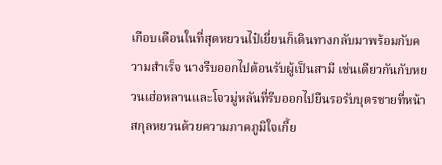เกือบเดือนในที่สุดหยวนไป๋เยี่ยนก็เดินทางกลับมาพร้อมกับความสำเร็จ นางรีบออกไปต้อนรับผู้เป็นสามี เช่นเดียวกันกับหยวนเฮ่อหลานและโจวมู่หลันที่รีบออกไปยืนรอรับบุตรชายที่หน้าสกุลหยวนด้วยความภาคภูมิใจเกี้ย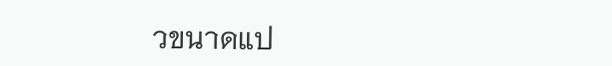วขนาดแป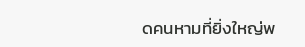ดคนหามที่ยิ่งใหญ่พ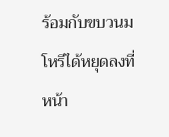ร้อมกับขบวนมโหรีได้หยุดลงที่หน้า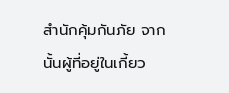สำนักคุ้มกันภัย จากนั้นผู้ที่อยู่ในเกี้ยว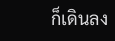ก็เดินลง